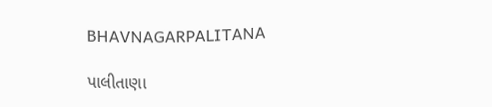BHAVNAGARPALITANA

પાલીતાણા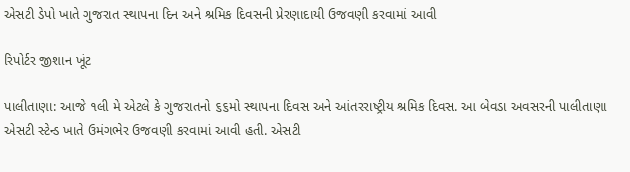એસટી ડેપો ખાતે ગુજરાત સ્થાપના દિન અને શ્રમિક દિવસની પ્રેરણાદાયી ઉજવણી કરવામાં આવી

રિપોર્ટર જીશાન ખૂંટ

પાલીતાણા: આજે ૧લી મે એટલે કે ગુજરાતનો ૬૬મો સ્થાપના દિવસ અને આંતરરાષ્ટ્રીય શ્રમિક દિવસ. આ બેવડા અવસરની પાલીતાણા એસટી સ્ટેન્ડ ખાતે ઉમંગભેર ઉજવણી કરવામાં આવી હતી. એસટી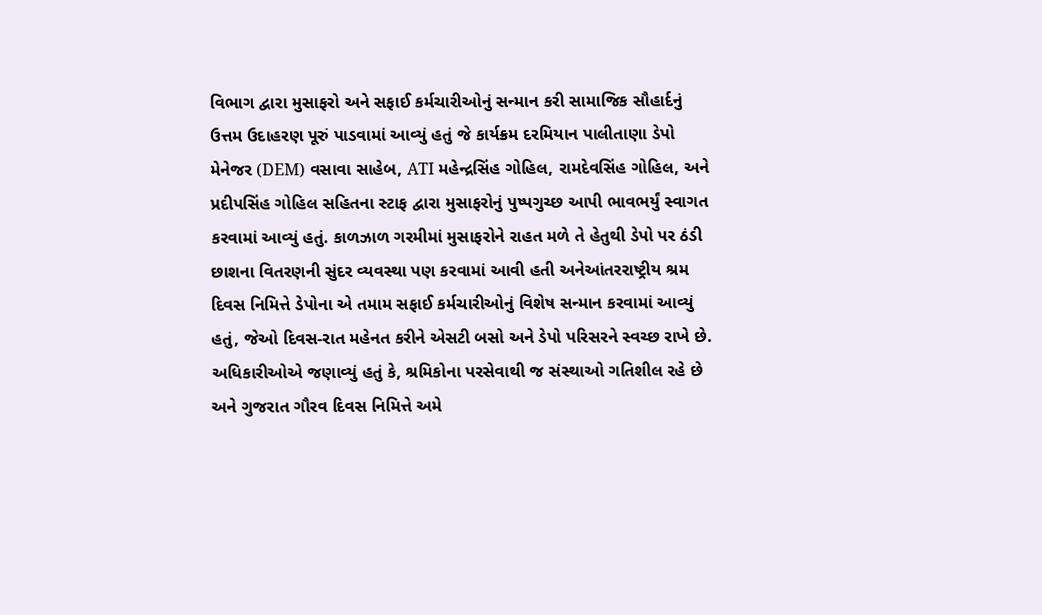વિભાગ દ્વારા મુસાફરો અને સફાઈ કર્મચારીઓનું સન્માન કરી સામાજિક સૌહાર્દનું ઉત્તમ ઉદાહરણ પૂરું પાડવામાં આવ્યું હતું જે કાર્યક્રમ દરમિયાન પાલીતાણા ડેપો મેનેજર (DEM) વસાવા સાહેબ, ATI મહેન્દ્રસિંહ ગોહિલ, રામદેવસિંહ ગોહિલ, અને પ્રદીપસિંહ ગોહિલ સહિતના સ્ટાફ દ્વારા મુસાફરોનું પુષ્પગુચ્છ આપી ભાવભર્યું સ્વાગત કરવામાં આવ્યું હતું. કાળઝાળ ગરમીમાં મુસાફરોને રાહત મળે તે હેતુથી ડેપો પર ઠંડી છાશના વિતરણની સુંદર વ્યવસ્થા પણ કરવામાં આવી હતી અનેઆંતરરાષ્ટ્રીય શ્રમ દિવસ નિમિત્તે ડેપોના એ તમામ સફાઈ કર્મચારીઓનું વિશેષ સન્માન કરવામાં આવ્યું હતું, જેઓ દિવસ-રાત મહેનત કરીને એસટી બસો અને ડેપો પરિસરને સ્વચ્છ રાખે છે. અધિકારીઓએ જણાવ્યું હતું કે, શ્રમિકોના પરસેવાથી જ સંસ્થાઓ ગતિશીલ રહે છે અને ગુજરાત ગૌરવ દિવસ નિમિત્તે અમે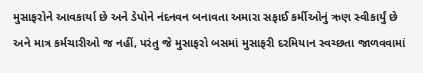મુસાફરોને આવકાર્યા છે અને ડેપોને નંદનવન બનાવતા અમારા સફાઈ કર્મીઓનું ઋણ સ્વીકાર્યું છે અને માત્ર કર્મચારીઓ જ નહીં, પરંતુ જે મુસાફરો બસમાં મુસાફરી દરમિયાન સ્વચ્છતા જાળવવામાં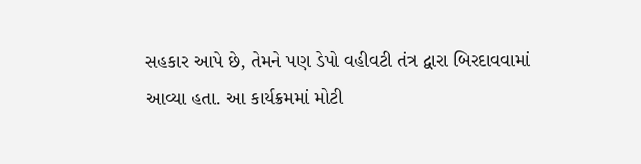સહકાર આપે છે, તેમને પણ ડેપો વહીવટી તંત્ર દ્વારા બિરદાવવામાં આવ્યા હતા. આ કાર્યક્રમમાં મોટી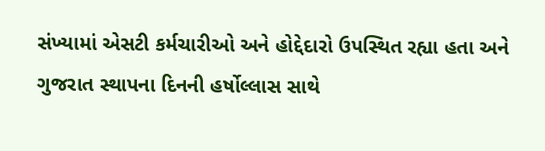સંખ્યામાં એસટી કર્મચારીઓ અને હોદ્દેદારો ઉપસ્થિત રહ્યા હતા અને ગુજરાત સ્થાપના દિનની હર્ષોલ્લાસ સાથે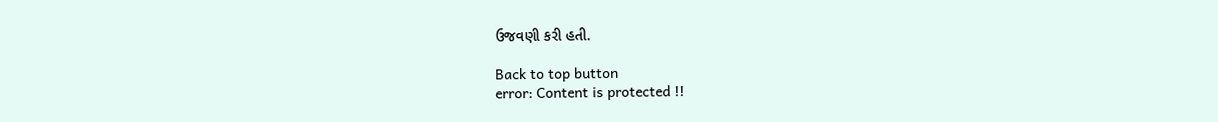ઉજવણી કરી હતી.

Back to top button
error: Content is protected !!